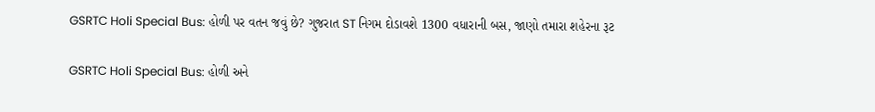GSRTC Holi Special Bus: હોળી પર વતન જવું છે? ગુજરાત ST નિગમ દોડાવશે 1300 વધારાની બસ, જાણો તમારા શહેરના રૂટ

GSRTC Holi Special Bus: હોળી અને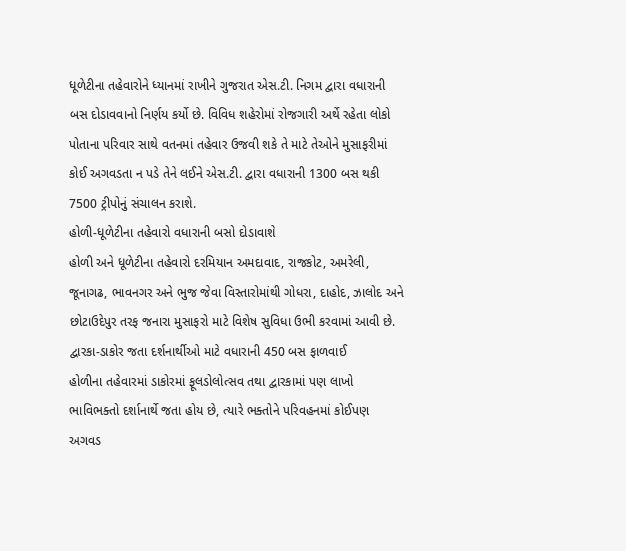ધૂળેટીના તહેવારોને ધ્યાનમાં રાખીને ગુજરાત એસ.ટી. નિગમ દ્વારા વધારાની બસ દોડાવવાનો નિર્ણય કર્યો છે. વિવિધ શહેરોમાં રોજગારી અર્થે રહેતા લોકો પોતાના પરિવાર સાથે વતનમાં તહેવાર ઉજવી શકે તે માટે તેઓને મુસાફરીમાં કોઈ અગવડતા ન પડે તેને લઈને એસ.ટી. દ્વારા વધારાની 1300 બસ થકી 7500 ટ્રીપોનું સંચાલન કરાશે.
હોળી-ધૂળેટીના તહેવારો વધારાની બસો દોડાવાશે
હોળી અને ધૂળેટીના તહેવારો દરમિયાન અમદાવાદ, રાજકોટ, અમરેલી, જૂનાગઢ, ભાવનગર અને ભુજ જેવા વિસ્તારોમાંથી ગોધરા, દાહોદ, ઝાલોદ અને છોટાઉદેપુર તરફ જનારા મુસાફરો માટે વિશેષ સુવિધા ઉભી કરવામાં આવી છે.
દ્વારકા-ડાકોર જતા દર્શનાર્થીઓ માટે વધારાની 450 બસ ફાળવાઈ
હોળીના તહેવારમાં ડાકોરમાં ફૂલડોલોત્સવ તથા દ્વારકામાં પણ લાખો ભાવિભક્તો દર્શાનાર્થે જતા હોય છે, ત્યારે ભક્તોને પરિવહનમાં કોઈપણ અગવડ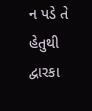ન પડે તે હેતુથી દ્વારકા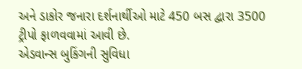અને ડાકોર જનારા દર્શનાર્થીઓ માટે 450 બસ દ્વારા 3500 ટ્રીપો ફાળવવામાં આવી છે.
એડવાન્સ બુકિંગની સુવિધા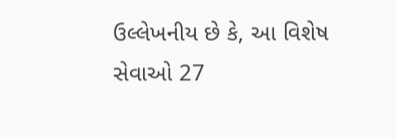ઉલ્લેખનીય છે કે, આ વિશેષ સેવાઓ 27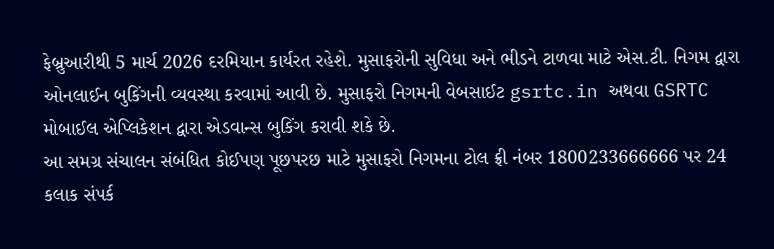ફેબ્રુઆરીથી 5 માર્ચ 2026 દરમિયાન કાર્યરત રહેશે. મુસાફરોની સુવિધા અને ભીડને ટાળવા માટે એસ.ટી. નિગમ દ્વારા ઓનલાઈન બુકિંગની વ્યવસ્થા કરવામાં આવી છે. મુસાફરો નિગમની વેબસાઈટ gsrtc.in અથવા GSRTC મોબાઈલ એપ્લિકેશન દ્વારા એડવાન્સ બુકિંગ કરાવી શકે છે.
આ સમગ્ર સંચાલન સંબંધિત કોઈપણ પૂછપરછ માટે મુસાફરો નિગમના ટોલ ફ્રી નંબર 1800233666666 પર 24 કલાક સંપર્ક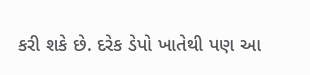કરી શકે છે. દરેક ડેપો ખાતેથી પણ આ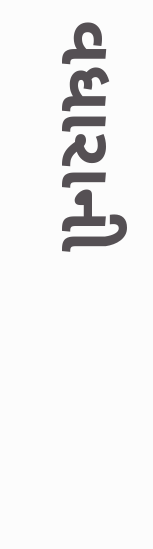વધારાની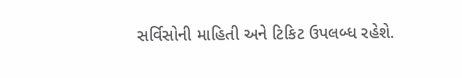સર્વિસોની માહિતી અને ટિકિટ ઉપલબ્ધ રહેશે.